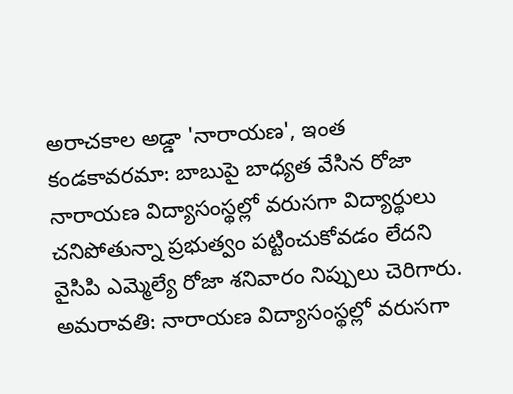అరాచకాల అడ్డా 'నారాయణ', ఇంత కండకావరమా: బాబుపై బాధ్యత వేసిన రోజా
నారాయణ విద్యాసంస్థల్లో వరుసగా విద్యార్థులు చనిపోతున్నా ప్రభుత్వం పట్టించుకోవడం లేదని వైసిపి ఎమ్మెల్యే రోజా శనివారం నిప్పులు చెరిగారు.
అమరావతి: నారాయణ విద్యాసంస్థల్లో వరుసగా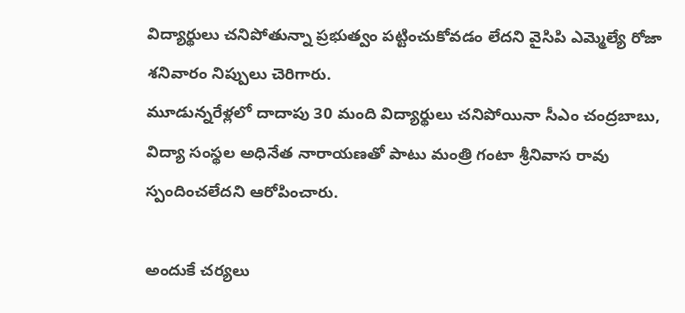విద్యార్థులు చనిపోతున్నా ప్రభుత్వం పట్టించుకోవడం లేదని వైసిపి ఎమ్మెల్యే రోజా శనివారం నిప్పులు చెరిగారు.
మూడున్నరేళ్లలో దాదాపు 30 మంది విద్యార్థులు చనిపోయినా సీఎం చంద్రబాబు, విద్యా సంస్థల అధినేత నారాయణతో పాటు మంత్రి గంటా శ్రీనివాస రావు స్పందించలేదని ఆరోపించారు.

అందుకే చర్యలు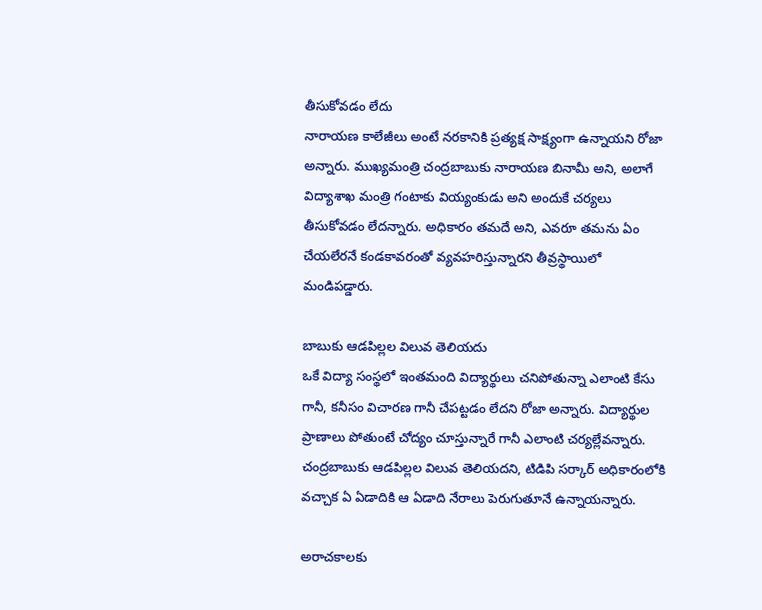తీసుకోవడం లేదు
నారాయణ కాలేజీలు అంటే నరకానికి ప్రత్యక్ష సాక్ష్యంగా ఉన్నాయని రోజా అన్నారు. ముఖ్యమంత్రి చంద్రబాబుకు నారాయణ బినామీ అని, అలాగే విద్యాశాఖ మంత్రి గంటాకు వియ్యంకుడు అని అందుకే చర్యలు తీసుకోవడం లేదన్నారు. అధికారం తమదే అని, ఎవరూ తమను ఏం చేయలేరనే కండకావరంతో వ్యవహరిస్తున్నారని తీవ్రస్థాయిలో మండిపడ్డారు.

బాబుకు ఆడపిల్లల విలువ తెలియదు
ఒకే విద్యా సంస్థలో ఇంతమంది విద్యార్థులు చనిపోతున్నా ఎలాంటి కేసు గానీ, కనీసం విచారణ గానీ చేపట్టడం లేదని రోజా అన్నారు. విద్యార్థుల ప్రాణాలు పోతుంటే చోద్యం చూస్తున్నారే గానీ ఎలాంటి చర్యల్లేవన్నారు. చంద్రబాబుకు ఆడపిల్లల విలువ తెలియదని, టిడిపి సర్కార్ అధికారంలోకి వచ్చాక ఏ ఏడాదికి ఆ ఏడాది నేరాలు పెరుగుతూనే ఉన్నాయన్నారు.

అరాచకాలకు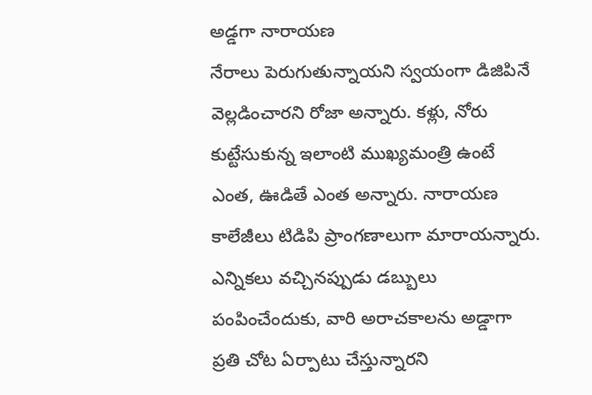అడ్డగా నారాయణ
నేరాలు పెరుగుతున్నాయని స్వయంగా డిజిపినే వెల్లడించారని రోజా అన్నారు. కళ్లు, నోరు కుట్టేసుకున్న ఇలాంటి ముఖ్యమంత్రి ఉంటే ఎంత, ఊడితే ఎంత అన్నారు. నారాయణ కాలేజీలు టిడిపి ప్రాంగణాలుగా మారాయన్నారు. ఎన్నికలు వచ్చినప్పుడు డబ్బులు పంపించేందుకు, వారి అరాచకాలను అడ్డాగా ప్రతి చోట ఏర్పాటు చేస్తున్నారని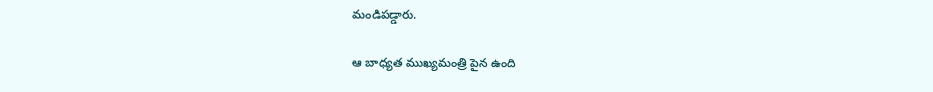మండిపడ్డారు.

ఆ బాధ్యత ముఖ్యమంత్రి పైన ఉంది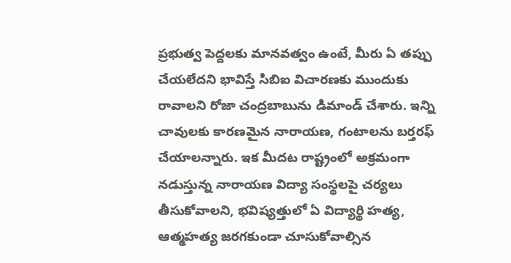ప్రభుత్వ పెద్దలకు మానవత్వం ఉంటే, మీరు ఏ తప్పు చేయలేదని భావిస్తే సిబిఐ విచారణకు ముందుకు రావాలని రోజా చంద్రబాబును డిమాండ్ చేశారు. ఇన్ని చావులకు కారణమైన నారాయణ, గంటాలను బర్తరఫ్ చేయాలన్నారు. ఇక మీదట రాష్ట్రంలో అక్రమంగా నడుస్తున్న నారాయణ విద్యా సంస్థలపై చర్యలు తీసుకోవాలని, భవిష్యత్తులో ఏ విద్యార్థి హత్య, ఆత్మహత్య జరగకుండా చూసుకోవాల్సిన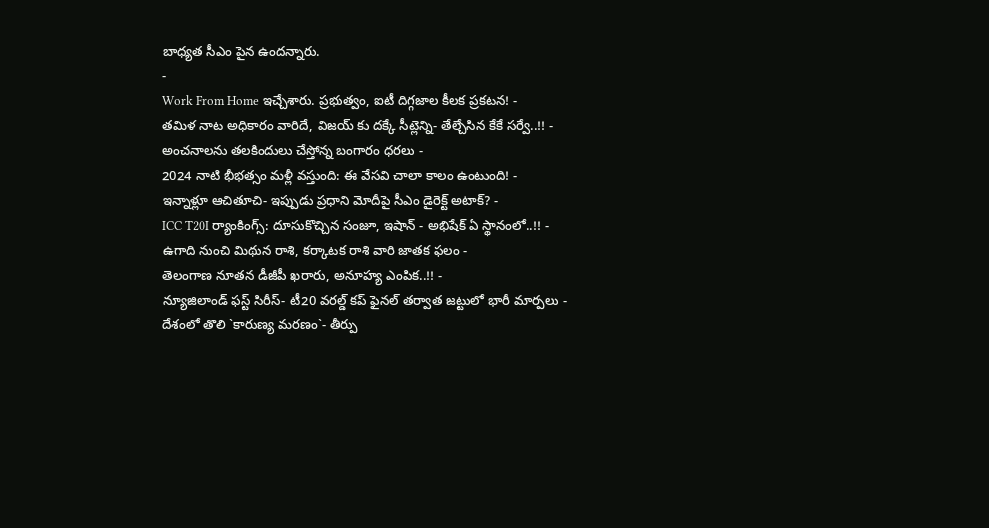బాధ్యత సీఎం పైన ఉందన్నారు.
-
Work From Home ఇచ్చేశారు. ప్రభుత్వం, ఐటీ దిగ్గజాల కీలక ప్రకటన! -
తమిళ నాట అధికారం వారిదే, విజయ్ కు దక్కే సీట్లెన్ని- తేల్చేసిన కేకే సర్వే..!! -
అంచనాలను తలకిందులు చేస్తోన్న బంగారం ధరలు -
2024 నాటి భీభత్సం మళ్లీ వస్తుంది: ఈ వేసవి చాలా కాలం ఉంటుంది! -
ఇన్నాళ్లూ ఆచితూచి- ఇప్పుడు ప్రధాని మోదీపై సీఎం డైరెక్ట్ అటాక్? -
ICC T20I ర్యాంకింగ్స్: దూసుకొచ్చిన సంజూ, ఇషాన్ - అభిషేక్ ఏ స్థానంలో..!! -
ఉగాది నుంచి మిథున రాశి, కర్కాటక రాశి వారి జాతక ఫలం -
తెలంగాణ నూతన డీజీపీ ఖరారు, అనూహ్య ఎంపిక..!! -
న్యూజిలాండ్ ఫస్ట్ సిరీస్- టీ20 వరల్డ్ కప్ ఫైనల్ తర్వాత జట్టులో భారీ మార్పలు -
దేశంలో తొలి `కారుణ్య మరణం`- తీర్పు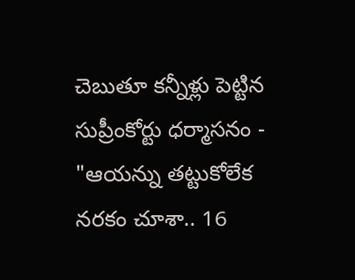చెబుతూ కన్నీళ్లు పెట్టిన సుప్రీంకోర్టు ధర్మాసనం -
"ఆయన్ను తట్టుకోలేక నరకం చూశా.. 16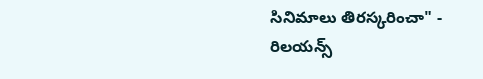సినిమాలు తిరస్కరించా" -
రిలయన్స్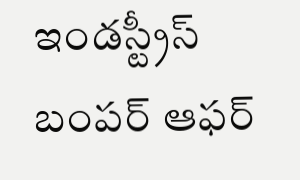ఇండస్ట్రీస్ బంపర్ ఆఫర్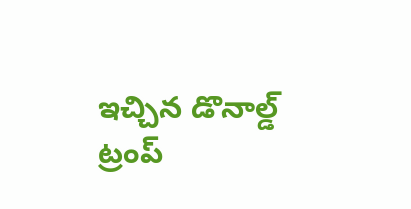ఇచ్చిన డొనాల్డ్ ట్రంప్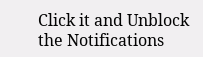Click it and Unblock the Notifications